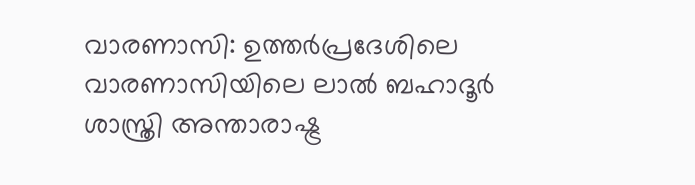വാരണാസി: ഉത്തർപ്രദേശിലെ വാരണാസിയിലെ ലാൽ ബഹാദൂർ ശാസ്ത്രി അന്താരാഷ്ട്ര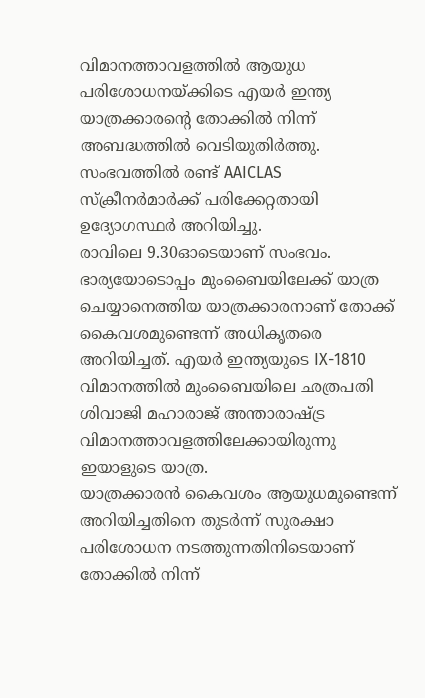വിമാനത്താവളത്തിൽ ആയുധ പരിശോധനയ്ക്കിടെ എയർ ഇന്ത്യ യാത്രക്കാരന്റെ തോക്കിൽ നിന്ന് അബദ്ധത്തിൽ വെടിയുതിർത്തു. സംഭവത്തിൽ രണ്ട് AAICLAS സ്ക്രീനർമാർക്ക് പരിക്കേറ്റതായി ഉദ്യോഗസ്ഥർ അറിയിച്ചു.
രാവിലെ 9.30ഓടെയാണ് സംഭവം. ഭാര്യയോടൊപ്പം മുംബൈയിലേക്ക് യാത്ര ചെയ്യാനെത്തിയ യാത്രക്കാരനാണ് തോക്ക് കൈവശമുണ്ടെന്ന് അധികൃതരെ അറിയിച്ചത്. എയർ ഇന്ത്യയുടെ IX-1810 വിമാനത്തിൽ മുംബൈയിലെ ഛത്രപതി ശിവാജി മഹാരാജ് അന്താരാഷ്ട്ര വിമാനത്താവളത്തിലേക്കായിരുന്നു ഇയാളുടെ യാത്ര.
യാത്രക്കാരൻ കൈവശം ആയുധമുണ്ടെന്ന് അറിയിച്ചതിനെ തുടർന്ന് സുരക്ഷാ പരിശോധന നടത്തുന്നതിനിടെയാണ് തോക്കിൽ നിന്ന്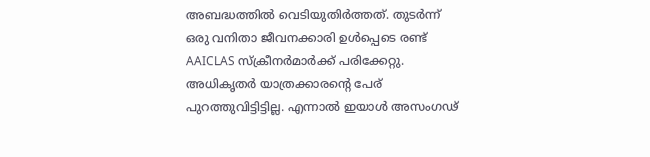അബദ്ധത്തിൽ വെടിയുതിർത്തത്. തുടർന്ന് ഒരു വനിതാ ജീവനക്കാരി ഉൾപ്പെടെ രണ്ട് AAICLAS സ്ക്രീനർമാർക്ക് പരിക്കേറ്റു.
അധികൃതർ യാത്രക്കാരന്റെ പേര് പുറത്തുവിട്ടിട്ടില്ല. എന്നാൽ ഇയാൾ അസംഗഢ്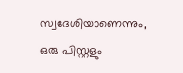സ്വദേശിയാണെന്നും, ഒരു പിസ്റ്റളും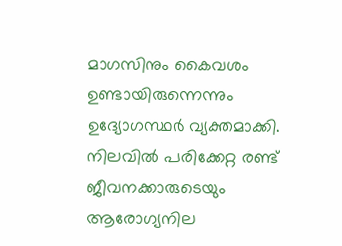മാഗസിനും കൈവശം ഉണ്ടായിരുന്നെന്നും ഉദ്യോഗസ്ഥർ വ്യക്തമാക്കി.
നിലവിൽ പരിക്കേറ്റ രണ്ട് ജീവനക്കാരുടെയും ആരോഗ്യനില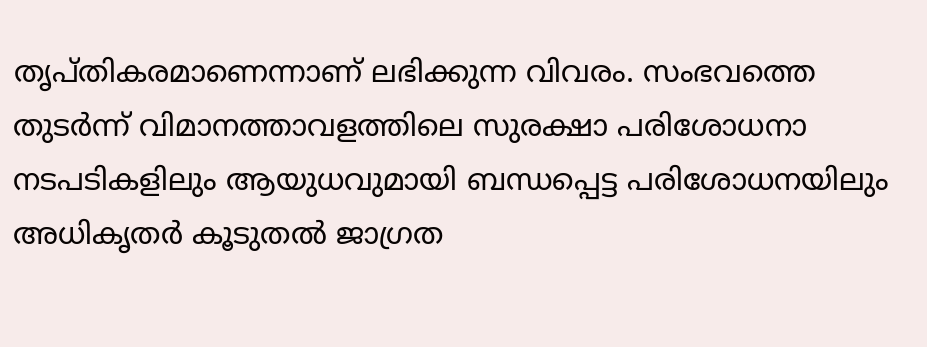തൃപ്തികരമാണെന്നാണ് ലഭിക്കുന്ന വിവരം. സംഭവത്തെ തുടർന്ന് വിമാനത്താവളത്തിലെ സുരക്ഷാ പരിശോധനാ നടപടികളിലും ആയുധവുമായി ബന്ധപ്പെട്ട പരിശോധനയിലും അധികൃതർ കൂടുതൽ ജാഗ്രത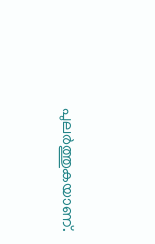പുലർത്തുകയാണ്.